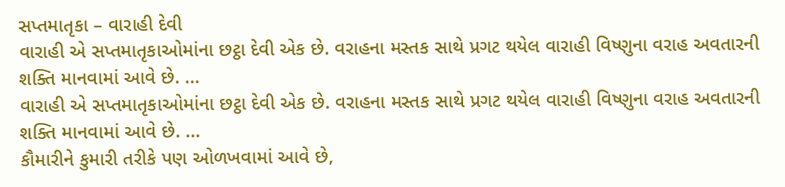સપ્તમાતૃકા – વારાહી દેવી
વારાહી એ સપ્તમાતૃકાઓમાંના છટ્ઠા દેવી એક છે. વરાહના મસ્તક સાથે પ્રગટ થયેલ વારાહી વિષ્ણુના વરાહ અવતારની શક્તિ માનવામાં આવે છે. ...
વારાહી એ સપ્તમાતૃકાઓમાંના છટ્ઠા દેવી એક છે. વરાહના મસ્તક સાથે પ્રગટ થયેલ વારાહી વિષ્ણુના વરાહ અવતારની શક્તિ માનવામાં આવે છે. ...
કૌમારીને કુમારી તરીકે પણ ઓળખવામાં આવે છે,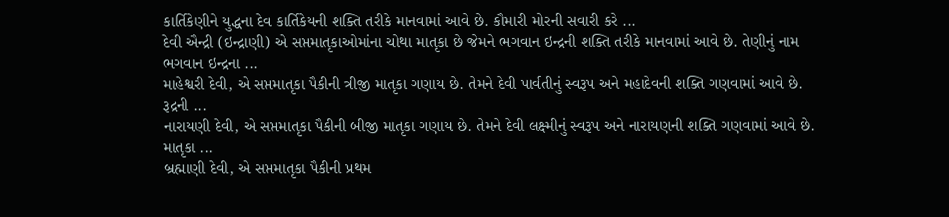કાર્તિકેણીને યુદ્ધના દેવ કાર્તિકેયની શક્તિ તરીકે માનવામાં આવે છે. કૌમારી મોરની સવારી કરે ...
દેવી ઐન્દ્રી (ઇન્દ્રાણી) એ સપ્તમાતૃકાઓમાંના ચોથા માતૃકા છે જેમને ભગવાન ઇન્દ્રની શક્તિ તરીકે માનવામાં આવે છે. તેણીનું નામ ભગવાન ઇન્દ્રના ...
માહેશ્વરી દેવી, એ સપ્તમાતૃકા પૈકીની ત્રીજી માતૃકા ગણાય છે. તેમને દેવી પાર્વતીનું સ્વરૂપ અને મહાદેવની શક્તિ ગણવામાં આવે છે. રૂદ્રની ...
નારાયણી દેવી, એ સપ્તમાતૃકા પૈકીની બીજી માતૃકા ગણાય છે. તેમને દેવી લક્ષ્મીનું સ્વરૂપ અને નારાયણની શક્તિ ગણવામાં આવે છે. માતૃકા ...
બ્રહ્માણી દેવી, એ સપ્તમાતૃકા પૈકીની પ્રથમ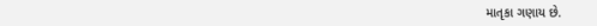માતૃકા ગણાય છે.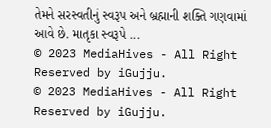તેમને સરસ્વતીનું સ્વરૂપ અને બ્રહ્માની શક્તિ ગણવામાં આવે છે. માતૃકા સ્વરૂપે ...
© 2023 MediaHives - All Right Reserved by iGujju.
© 2023 MediaHives - All Right Reserved by iGujju.